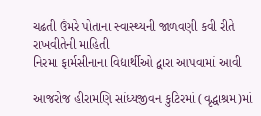ચઢતી ઉંમરે પોતાના સ્વાસ્થ્યની જાળવણી કવી રીતે રાખવીતેની માહિતી
નિરમા ફાર્મસીનાના વિદ્યાર્થીઓ દ્વારા આપવામાં આવી

આજરોજ હીરામણિ સાંધ્યજીવન કુટિરમાં (વૃદ્ધાશ્રમ)માં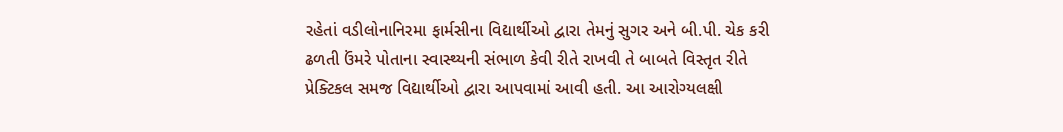રહેતાં વડીલોનાનિરમા ફાર્મસીના વિદ્યાર્થીઓ દ્વારા તેમનું સુગર અને બી.પી. ચેક કરી ઢળતી ઉંમરે પોતાના સ્વાસ્થ્યની સંભાળ કેવી રીતે રાખવી તે બાબતે વિસ્તૃત રીતે પ્રેક્ટિકલ સમજ વિદ્યાર્થીઓ દ્વારા આપવામાં આવી હતી. આ આરોગ્યલક્ષી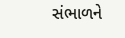સંભાળને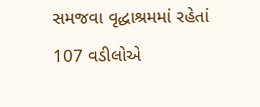સમજવા વૃદ્ધાશ્રમમાં રહેતાં 107 વડીલોએ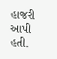હાજરી આપી હતી.